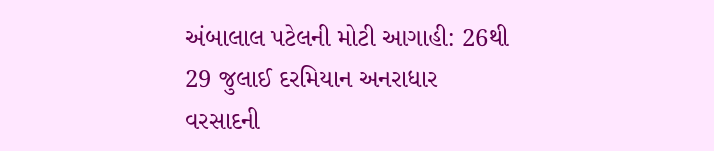અંબાલાલ પટેલની મોટી આગાહી: 26થી 29 જુલાઈ દરમિયાન અનરાધાર વરસાદની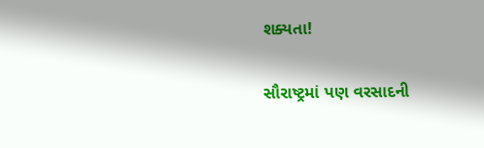શક્યતા!

સૌરાષ્ટ્રમાં પણ વરસાદની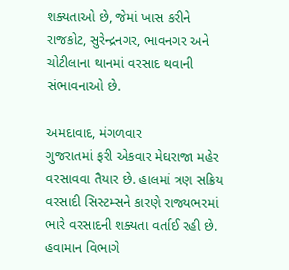શક્યતાઓ છે, જેમાં ખાસ કરીને રાજકોટ, સુરેન્દ્રનગર, ભાવનગર અને ચોટીલાના થાનમાં વરસાદ થવાની સંભાવનાઓ છે.

અમદાવાદ, મંગળવાર
ગુજરાતમાં ફરી એકવાર મેઘરાજા મહેર વરસાવવા તૈયાર છે. હાલમાં ત્રણ સક્રિય વરસાદી સિસ્ટમ્સને કારણે રાજ્યભરમાં ભારે વરસાદની શક્યતા વર્તાઈ રહી છે. હવામાન વિભાગે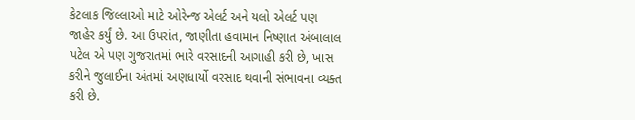કેટલાક જિલ્લાઓ માટે ઓરેન્જ એલર્ટ અને યલો એલર્ટ પણ જાહેર કર્યું છે. આ ઉપરાંત, જાણીતા હવામાન નિષ્ણાત અંબાલાલ પટેલ એ પણ ગુજરાતમાં ભારે વરસાદની આગાહી કરી છે, ખાસ કરીને જુલાઈના અંતમાં અણધાર્યો વરસાદ થવાની સંભાવના વ્યક્ત કરી છે.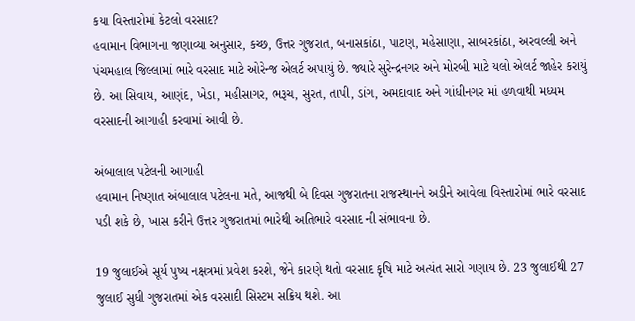કયા વિસ્તારોમાં કેટલો વરસાદ?
હવામાન વિભાગના જણાવ્યા અનુસાર, કચ્છ, ઉત્તર ગુજરાત, બનાસકાંઠા, પાટણ, મહેસાણા, સાબરકાંઠા, અરવલ્લી અને પંચમહાલ જિલ્લામાં ભારે વરસાદ માટે ઓરેન્જ એલર્ટ અપાયું છે. જ્યારે સુરેન્દ્રનગર અને મોરબી માટે યલો એલર્ટ જાહેર કરાયું છે. આ સિવાય, આણંદ, ખેડા, મહીસાગર, ભરૂચ, સુરત, તાપી, ડાંગ, અમદાવાદ અને ગાંધીનગર માં હળવાથી મધ્યમ વરસાદની આગાહી કરવામાં આવી છે.

અંબાલાલ પટેલની આગાહી
હવામાન નિષ્ણાત અંબાલાલ પટેલના મતે, આજથી બે દિવસ ગુજરાતના રાજસ્થાનને અડીને આવેલા વિસ્તારોમાં ભારે વરસાદ પડી શકે છે, ખાસ કરીને ઉત્તર ગુજરાતમાં ભારેથી અતિભારે વરસાદ ની સંભાવના છે.

19 જુલાઈએ સૂર્ય પુષ્ય નક્ષત્રમાં પ્રવેશ કરશે, જેને કારણે થતો વરસાદ કૃષિ માટે અત્યંત સારો ગણાય છે. 23 જુલાઈથી 27 જુલાઈ સુધી ગુજરાતમાં એક વરસાદી સિસ્ટમ સક્રિય થશે. આ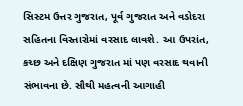સિસ્ટમ ઉત્તર ગુજરાત, પૂર્વ ગુજરાત અને વડોદરા સહિતના વિસ્તારોમાં વરસાદ લાવશે. આ ઉપરાંત, કચ્છ અને દક્ષિણ ગુજરાત માં પણ વરસાદ થવાની સંભાવના છે. સૌથી મહત્વની આગાહી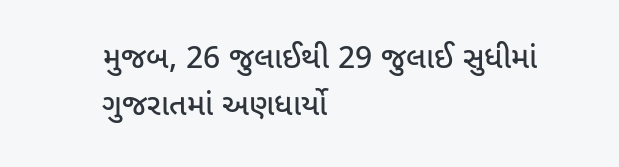મુજબ, 26 જુલાઈથી 29 જુલાઈ સુધીમાં ગુજરાતમાં અણધાર્યો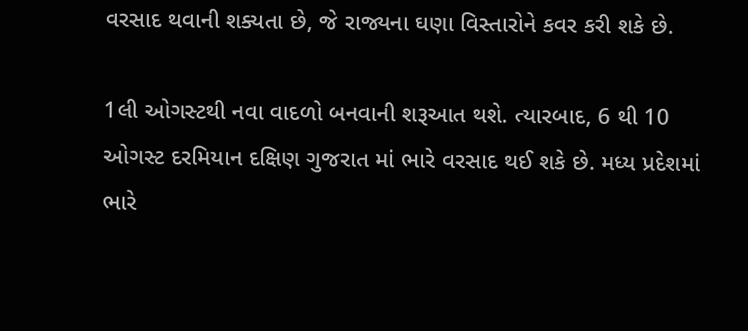વરસાદ થવાની શક્યતા છે, જે રાજ્યના ઘણા વિસ્તારોને કવર કરી શકે છે.

1લી ઓગસ્ટથી નવા વાદળો બનવાની શરૂઆત થશે. ત્યારબાદ, 6 થી 10 ઓગસ્ટ દરમિયાન દક્ષિણ ગુજરાત માં ભારે વરસાદ થઈ શકે છે. મધ્ય પ્રદેશમાં ભારે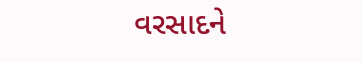વરસાદને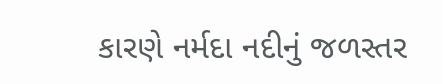કારણે નર્મદા નદીનું જળસ્તર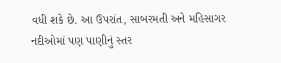વધી શકે છે. આ ઉપરાંત, સાબરમતી અને મહિસાગર નદીઓમાં પણ પાણીનું સ્તર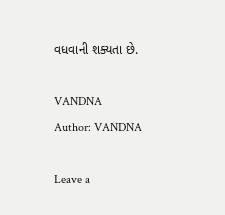વધવાની શક્યતા છે.

VANDNA
Author: VANDNA

Leave a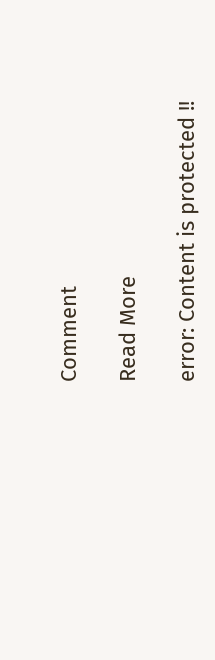Comment

Read More

error: Content is protected !!